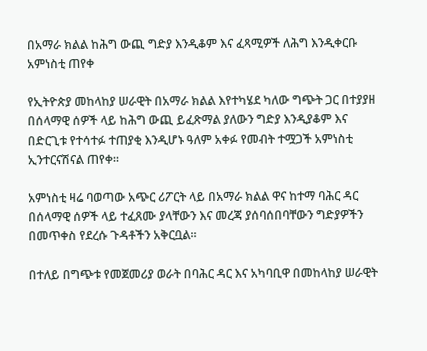በአማራ ክልል ከሕግ ውጪ ግድያ እንዲቆም እና ፈጻሚዎች ለሕግ እንዲቀርቡ አምነስቲ ጠየቀ

የኢትዮጵያ መከላከያ ሠራዊት በአማራ ክልል እየተካሄደ ካለው ግጭት ጋር በተያያዘ በሰላማዊ ሰዎች ላይ ከሕግ ውጪ ይፈጽማል ያለውን ግድያ እንዲያቆም እና በድርጊቱ የተሳተፉ ተጠያቂ እንዲሆኑ ዓለም አቀፉ የመብት ተሟጋች አምነስቲ ኢንተርናሽናል ጠየቀ።

አምነስቲ ዛሬ ባወጣው አጭር ሪፖርት ላይ በአማራ ክልል ዋና ከተማ ባሕር ዳር በሰላማዊ ሰዎች ላይ ተፈጸሙ ያላቸውን እና መረጃ ያሰባሰበባቸውን ግድያዎችን በመጥቀስ የደረሱ ጉዳቶችን አቅርቧል።

በተለይ በግጭቱ የመጀመሪያ ወራት በባሕር ዳር እና አካባቢዋ በመከላከያ ሠራዊት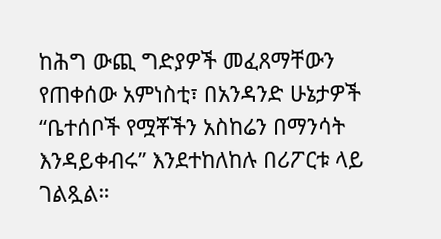ከሕግ ውጪ ግድያዎች መፈጸማቸውን የጠቀሰው አምነስቲ፣ በአንዳንድ ሁኔታዎች “ቤተሰቦች የሟቾችን አስከሬን በማንሳት እንዳይቀብሩ” እንደተከለከሉ በሪፖርቱ ላይ ገልጿል።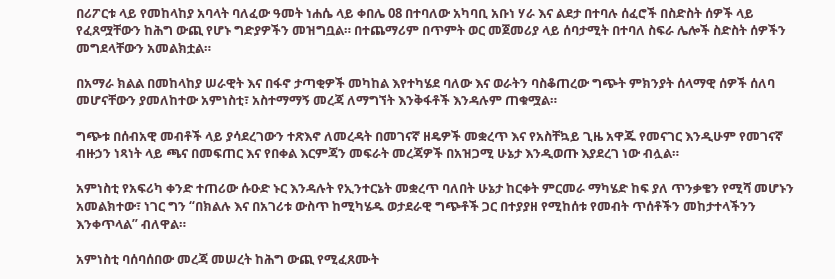በሪፖርቱ ላይ የመከላከያ አባላት ባለፈው ዓመት ነሐሴ ላይ ቀበሌ 08 በተባለው አካባቢ አቡነ ሃራ እና ልደታ በተባሉ ሰፈሮች በስድስት ሰዎች ላይ የፈጸሟቸውን ከሕግ ውጪ የሆኑ ግድያዎችን መዝግቧል። በተጨማሪም በጥምት ወር መጀመሪያ ላይ ሰባታሚት በተባለ ስፍራ ሌሎች ስድስት ሰዎችን መግደላቸውን አመልክቷል።

በአማራ ክልል በመከላከያ ሠራዊት እና በፋኖ ታጣቂዎች መካከል እየተካሄደ ባለው እና ወራትን ባስቆጠረው ግጭት ምክንያት ሰላማዊ ሰዎች ሰለባ መሆናቸውን ያመለከተው አምነስቲ፣ አስተማማኝ መረጃ ለማግኘት እንቅፋቶች እንዳሉም ጠቁሟል።

ግጭቱ በሰብአዊ መብቶች ላይ ያሳደረገውን ተጽእኖ ለመረዳት በመገናኛ ዘዴዎች መቋረጥ እና የአስቸኳይ ጊዜ አዋጁ የመናገር እንዲሁም የመገናኛ ብዙኃን ነጻነት ላይ ጫና በመፍጠር እና የበቀል እርምጃን መፍራት መረጃዎች በአዝጋሚ ሁኔታ እንዲወጡ እያደረገ ነው ብሏል።

አምነስቲ የአፍሪካ ቀንድ ተጠሪው ሱዑድ ኑር እንዳሉት የኢንተርኔት መቋረጥ ባለበት ሁኔታ ከርቀት ምርመራ ማካሄድ ከፍ ያለ ጥንቃቄን የሚሻ መሆኑን አመልክተው፣ ነገር ግን “በክልሉ እና በአገሪቱ ውስጥ ከሚካሄዱ ወታደራዊ ግጭቶች ጋር በተያያዘ የሚከሰቱ የመብት ጥሰቶችን መከታተላችንን እንቀጥላል” ብለዋል።

አምነስቲ ባሰባሰበው መረጃ መሠረት ከሕግ ውጪ የሚፈጸሙት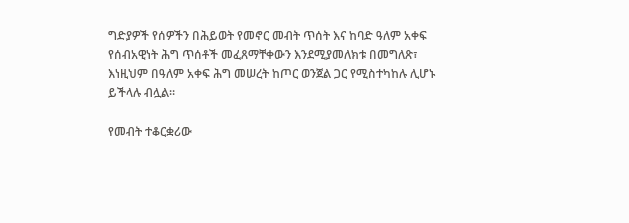ግድያዎች የሰዎችን በሕይወት የመኖር መብት ጥሰት እና ከባድ ዓለም አቀፍ የሰብአዊነት ሕግ ጥሰቶች መፈጸማቸቀውን እንደሚያመለክቱ በመግለጽ፣ እነዚህም በዓለም አቀፍ ሕግ መሠረት ከጦር ወንጀል ጋር የሚስተካከሉ ሊሆኑ ይችላሉ ብሏል።

የመብት ተቆርቋሪው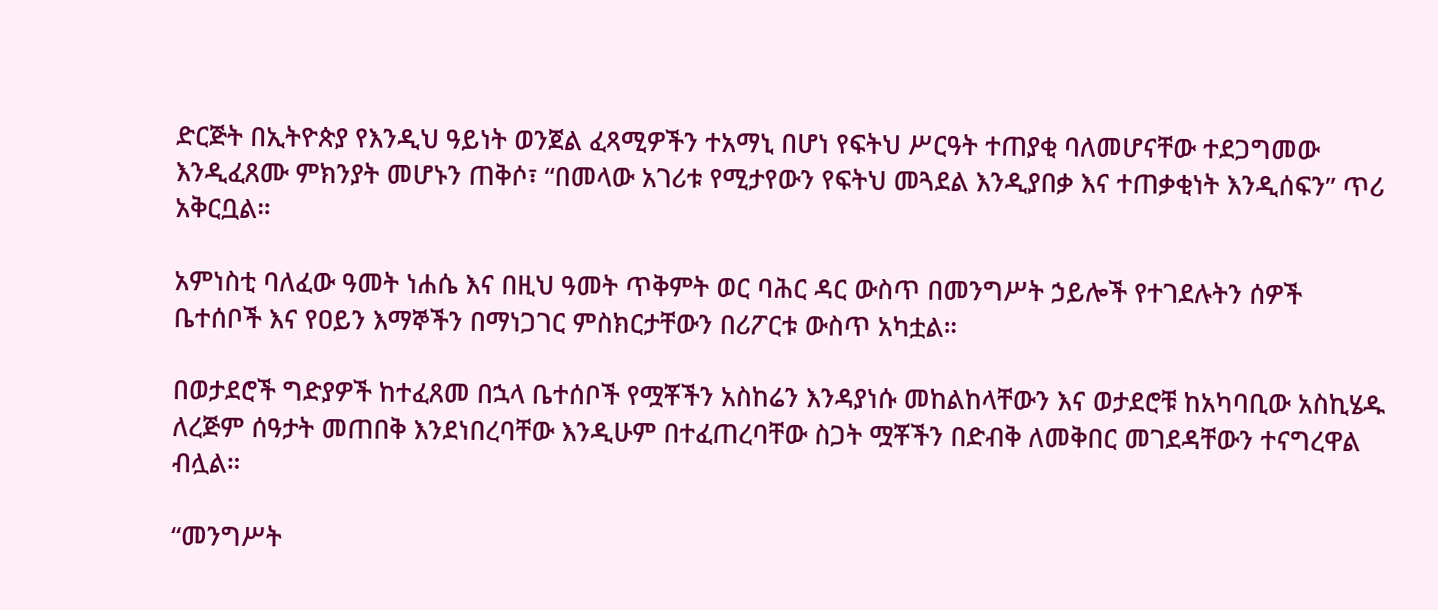ድርጅት በኢትዮጵያ የእንዲህ ዓይነት ወንጀል ፈጻሚዎችን ተአማኒ በሆነ የፍትህ ሥርዓት ተጠያቂ ባለመሆናቸው ተደጋግመው እንዲፈጸሙ ምክንያት መሆኑን ጠቅሶ፣ “በመላው አገሪቱ የሚታየውን የፍትህ መጓደል እንዲያበቃ እና ተጠቃቂነት እንዲሰፍን” ጥሪ አቅርቧል።

አምነስቲ ባለፈው ዓመት ነሐሴ እና በዚህ ዓመት ጥቅምት ወር ባሕር ዳር ውስጥ በመንግሥት ኃይሎች የተገደሉትን ሰዎች ቤተሰቦች እና የዐይን እማኞችን በማነጋገር ምስክርታቸውን በሪፖርቱ ውስጥ አካቷል።

በወታደሮች ግድያዎች ከተፈጸመ በኋላ ቤተሰቦች የሟቾችን አስከሬን እንዳያነሱ መከልከላቸውን እና ወታደሮቹ ከአካባቢው አስኪሄዱ ለረጅም ሰዓታት መጠበቅ እንደነበረባቸው እንዲሁም በተፈጠረባቸው ስጋት ሟቾችን በድብቅ ለመቅበር መገደዳቸውን ተናግረዋል ብሏል።

“መንግሥት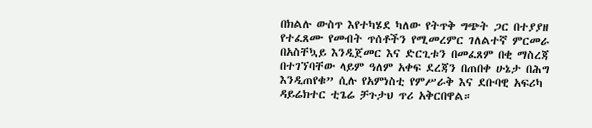በክልሉ ውስጥ እየተካሄደ ካለው የትጥቅ ግጭት ጋር በተያያዘ የተፈጸሙ የመብት ጥሰቶችን የሚመረምር ገለልተኛ ምርመራ በአስቸኳይ እንዲጀመር እና ድርጊቱን በመፈጸም በቂ ማስረጃ በተገኘባቸው ላይም ዓለም አቀፍ ደረጃን በጠበቀ ሁኔታ በሕግ እንዲጠየቁ” ሲሉ የአምነስቲ የምሥራቅ እና ደቡባዊ አፍሪካ ዳይሬክተር ቲጌሬ ቻጉታህ ጥሪ አቅርበዋል።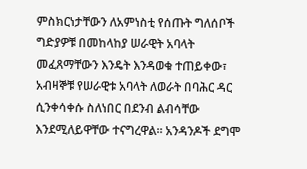ምስክርነታቸውን ለአምነስቲ የሰጡት ግለሰቦች ግድያዎቹ በመከላከያ ሠራዊት አባላት መፈጸማቸውን እንዴት እንዳወቁ ተጠይቀው፣ አብዛኞቹ የሠራዊቱ አባላት ለወራት በባሕር ዳር ሲንቀሳቀሱ ስለነበር በደንብ ልብሳቸው እንደሚለይዋቸው ተናግረዋል። አንዳንዶች ደግሞ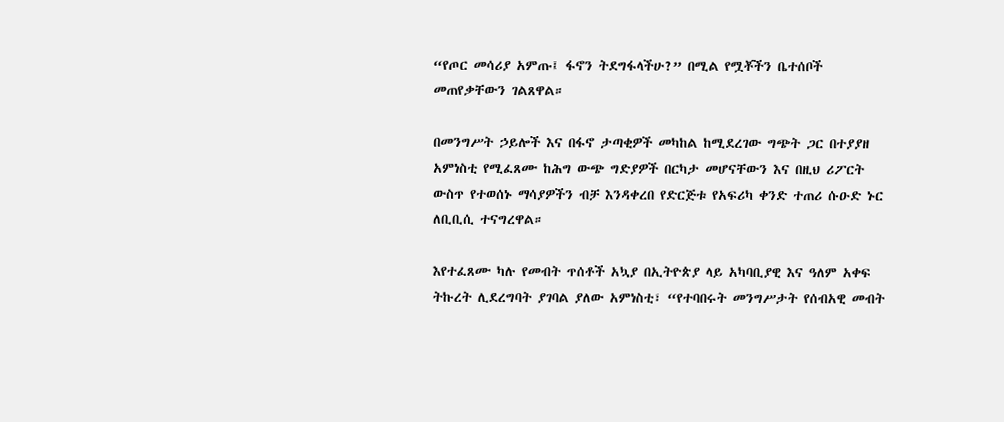“የጦር መሳሪያ አምጡ፤ ፋኖን ትደግፋላችሁ?” በሚል የሟቾችን ቤተሰቦች መጠየቃቸውን ገልጸዋል።

በመንግሥት ኃይሎች እና በፋኖ ታጣቂዎች መካከል ከሚደረገው ግጭት ጋር በተያያዘ አምነስቲ የሚፈጸሙ ከሕግ ውጭ ግድያዎች በርካታ መሆናቸውን እና በዚህ ሪፖርት ውስጥ የተወሰኑ ማሳያዎችን ብቻ እንዳቀረበ የድርጅቱ የአፍሪካ ቀንድ ተጠሪ ሱዑድ ኑር ለቢቢሲ ተናግረዋል።

እየተፈጸሙ ካሉ የመብት ጥሰቶች አኳያ በኢትዮጵያ ላይ አካባቢያዊ እና ዓለም አቀፍ ትኩረት ሊደረግባት ያገባል ያለው አምነስቲ፣ “የተባበሩት መንግሥታት የሰብአዊ መብት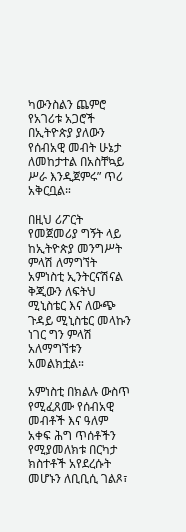ካውንስልን ጨምሮ የአገሪቱ አጋሮች በኢትዮጵያ ያለውን የሰብአዊ መብት ሁኔታ ለመከታተል በአስቸኳይ ሥራ እንዲጀምሩ” ጥሪ አቅርቧል።

በዚህ ሪፖርት የመጀመሪያ ግኝት ላይ ከኢትዮጵያ መንግሥት ምላሽ ለማግኘት አምነስቲ ኢንትርናሽናል ቅጂውን ለፍትህ ሚኒስቴር እና ለውጭ ጉዳይ ሚኒስቴር መላኩን ነገር ግን ምላሽ አለማግኘቱን አመልክቷል።

አምነስቲ በክልሉ ውስጥ የሚፈጸሙ የሰብአዊ መብቶች እና ዓለም አቀፍ ሕግ ጥሰቶችን የሚያመለክቱ በርካታ ክስተቶች አየደረሱት መሆኑን ለቢቢሲ ገልጾ፣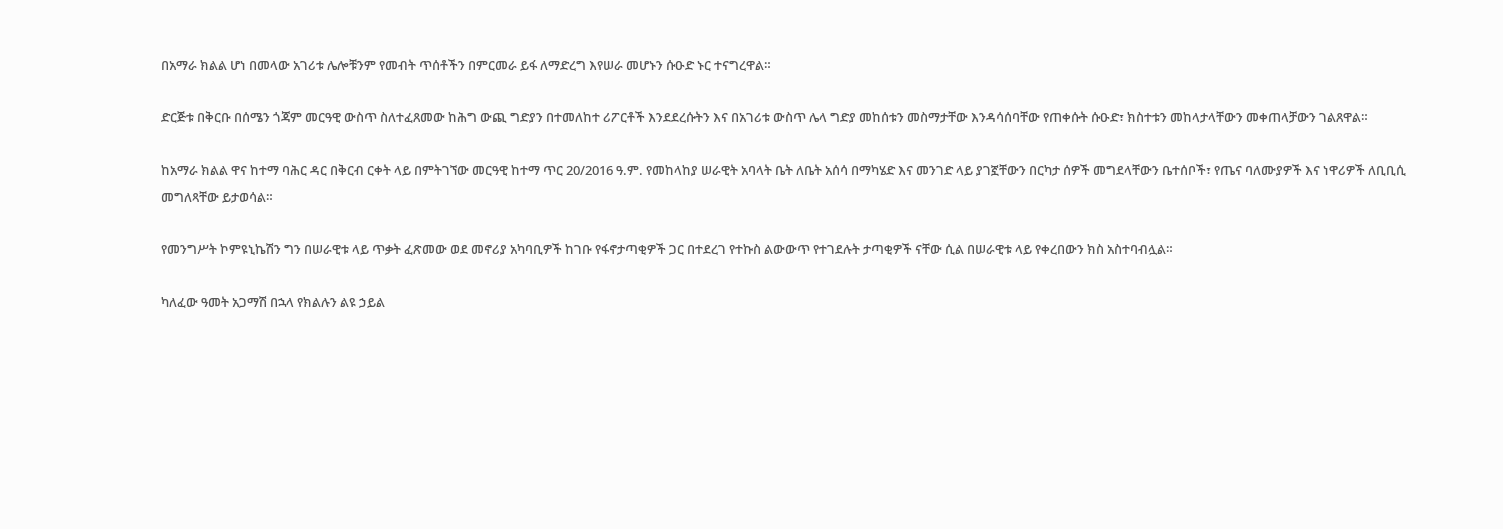በአማራ ክልል ሆነ በመላው አገሪቱ ሌሎቹንም የመብት ጥሰቶችን በምርመራ ይፋ ለማድረግ እየሠራ መሆኑን ሱዑድ ኑር ተናግረዋል።

ድርጅቱ በቅርቡ በሰሜን ጎጃም መርዓዊ ውስጥ ስለተፈጸመው ከሕግ ውጪ ግድያን በተመለከተ ሪፖርቶች እንደደረሱትን እና በአገሪቱ ውስጥ ሌላ ግድያ መከሰቱን መስማታቸው እንዳሳሰባቸው የጠቀሱት ሱዑድ፣ ክስተቱን መከላታላቸውን መቀጠላቻውን ገልጸዋል።

ከአማራ ክልል ዋና ከተማ ባሕር ዳር በቅርብ ርቀት ላይ በምትገኘው መርዓዊ ከተማ ጥር 20/2016 ዓ.ም. የመከላከያ ሠራዊት አባላት ቤት ለቤት አሰሳ በማካሄድ እና መንገድ ላይ ያገኟቸውን በርካታ ሰዎች መግደላቸውን ቤተሰቦች፣ የጤና ባለሙያዎች እና ነዋሪዎች ለቢቢሲ መግለጻቸው ይታወሳል።

የመንግሥት ኮምዩኒኬሽን ግን በሠራዊቱ ላይ ጥቃት ፈጽመው ወደ መኖሪያ አካባቢዎች ከገቡ የፋኖታጣቂዎች ጋር በተደረገ የተኩስ ልውውጥ የተገደሉት ታጣቂዎች ናቸው ሲል በሠራዊቱ ላይ የቀረበውን ክስ አስተባብሏል።

ካለፈው ዓመት አጋማሽ በኋላ የክልሉን ልዩ ኃይል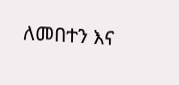ለመበተን እና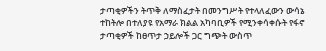ታጣቂዎችን ትጥቅ ለማስፈታት በመንግሥት የተላለፈውን ውሳኔ ተከትሎ በተለያዩ የአማራ ክልል አካባቢዎች የሚንቀሳቀሱት የፋኖ ታጣቂዎች ከፀጥታ ኃይሎች ጋር ግጭት ውስጥ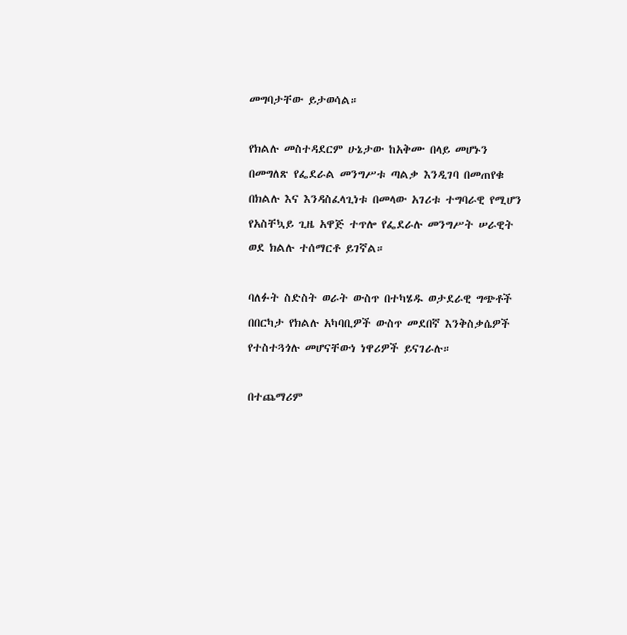መግባታቸው ይታወሳል።

የክልሉ መስተዳደርም ሁኔታው ከአቅሙ በላይ መሆኑን በመግለጽ የፌደራል መንግሥቱ ጣልቃ እንዲገባ በመጠየቁ በክልሉ እና እንዳስፈላጊነቱ በመላው አገሪቱ ተግባራዊ የሚሆን የአስቸኳይ ጊዜ አዋጅ ተጥሎ የፌደራሉ መንግሥት ሠራዊት ወደ ክልሉ ተሰማርቶ ይገኛል።

ባለፉት ስድስት ወራት ውስጥ በተካሄዱ ወታደራዊ ግጭቶች በበርካታ የክልሉ አካባቢዎች ውስጥ መደበኛ እንቅስቃሴዎች የተስተጓጎሉ መሆናቸውነ ነዋሪዎች ይናገራሉ።

በተጨማሪም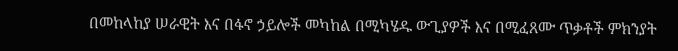በመከላከያ ሠራዊት እና በፋኖ ኃይሎች መካከል በሚካሄዱ ውጊያዎች እና በሚፈጸሙ ጥቃቶች ምክንያት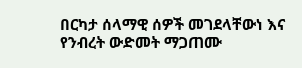በርካታ ሰላማዊ ሰዎች መገደላቸውነ እና የንብረት ውድመት ማጋጠሙ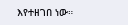እየተዘገበ ነው።